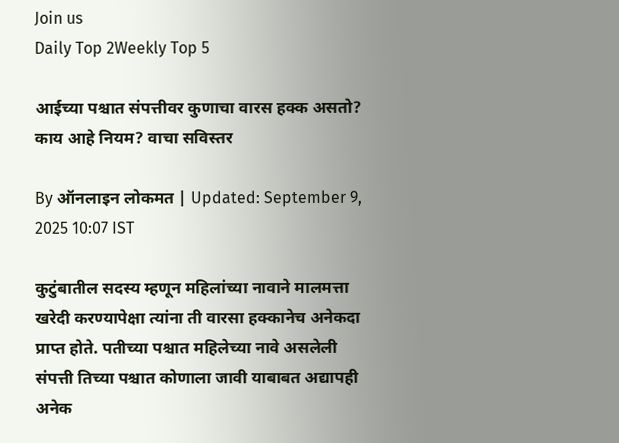Join us
Daily Top 2Weekly Top 5

आईच्या पश्चात संपत्तीवर कुणाचा वारस हक्क असतो? काय आहे नियम? वाचा सविस्तर

By ऑनलाइन लोकमत | Updated: September 9, 2025 10:07 IST

कुटुंबातील सदस्य म्हणून महिलांच्या नावाने मालमत्ता खरेदी करण्यापेक्षा त्यांना ती वारसा हक्कानेच अनेकदा प्राप्त होते. पतीच्या पश्चात महिलेच्या नावे असलेली संपत्ती तिच्या पश्चात कोणाला जावी याबाबत अद्यापही अनेक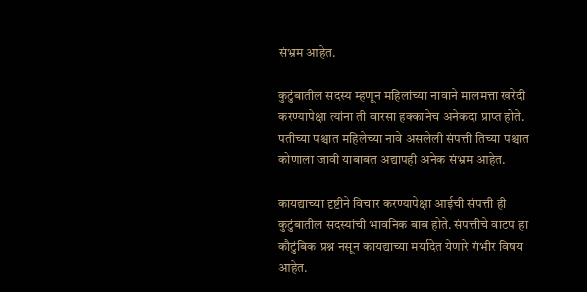संभ्रम आहेत.

कुटुंबातील सदस्य म्हणून महिलांच्या नावाने मालमत्ता खरेदी करण्यापेक्षा त्यांना ती वारसा हक्कानेच अनेकदा प्राप्त होते. पतीच्या पश्चात महिलेच्या नावे असलेली संपत्ती तिच्या पश्चात कोणाला जावी याबाबत अद्यापही अनेक संभ्रम आहेत.

कायद्याच्या दृष्टीने विचार करण्यापेक्षा आईची संपत्ती ही कुटुंबातील सदस्यांची भावनिक बाब होते. संपत्तीचे वाटप हा कौटुंबिक प्रश्न नसून कायद्याच्या मर्यादेत येणारे गंभीर विषय आहेत.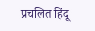प्रचलित हिंदू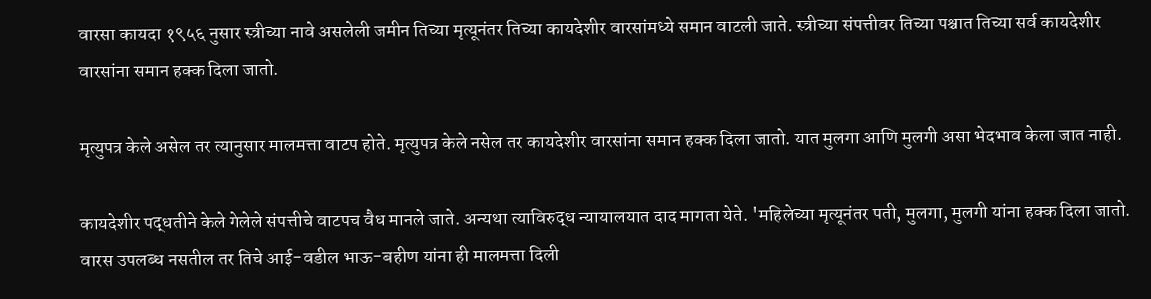वारसा कायदा १९५६ नुसार स्त्रीच्या नावे असलेली जमीन तिच्या मृत्यूनंतर तिच्या कायदेशीर वारसांमध्ये समान वाटली जाते. स्त्रीच्या संपत्तीवर तिच्या पश्चात तिच्या सर्व कायदेशीर वारसांना समान हक्क दिला जातो.

मृत्युपत्र केले असेल तर त्यानुसार मालमत्ता वाटप होते. मृत्युपत्र केले नसेल तर कायदेशीर वारसांना समान हक्क दिला जातो. यात मुलगा आणि मुलगी असा भेदभाव केला जात नाही.

कायदेशीर पद्धतीने केले गेलेले संपत्तीचे वाटपच वैध मानले जाते. अन्यथा त्याविरुद्ध न्यायालयात दाद मागता येते. 'महिलेच्या मृत्यूनंतर पती, मुलगा, मुलगी यांना हक्क दिला जातो. वारस उपलब्ध नसतील तर तिचे आई-वडील भाऊ-बहीण यांना ही मालमत्ता दिली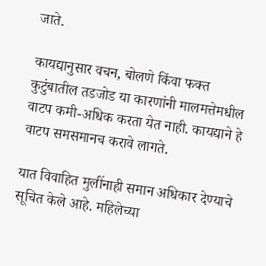जाते.

कायद्यानुसार वचन, बोलणे किंवा फक्त कुटुंबातील तडजोड या कारणांनी मालमत्तेमधील वाटप कमी-अधिक करता येत नाही. कायद्याने हे वाटप समसमानच करावे लागते.

यात विवाहित मुलींनाही समान अधिकार देण्याचे सूचित केले आहे. महिलेच्या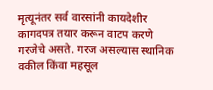मृत्यूनंतर सर्व वारसांनी कायदेशीर कागदपत्र तयार करून वाटप करणे गरजेचे असते. गरज असल्यास स्थानिक वकील किंवा महसूल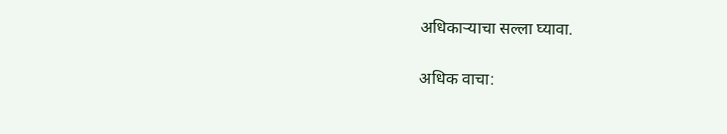अधिकाऱ्याचा सल्ला घ्यावा.

अधिक वाचा: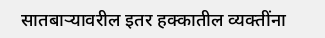सातबाऱ्यावरील इतर हक्कातील व्यक्तींना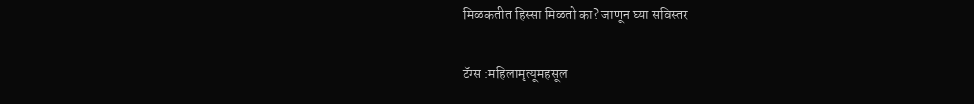मिळकतीत हिस्सा मिळतो का? जाणून घ्या सविस्तर

टॅग्स :महिलामृत्यूमहसूल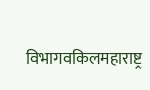विभागवकिलमहाराष्ट्र